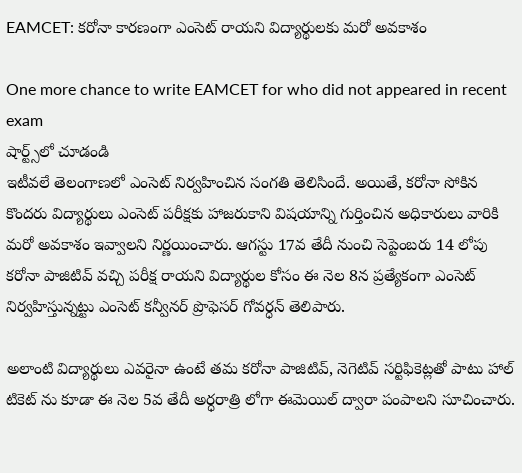EAMCET: కరోనా కారణంగా ఎంసెట్ రాయని విద్యార్థులకు మరో అవకాశం

One more chance to write EAMCET for who did not appeared in recent exam
షార్ట్స్‌లో చూడండి
ఇటీవలే తెలంగాణలో ఎంసెట్ నిర్వహించిన సంగతి తెలిసిందే. అయితే, కరోనా సోకిన కొందరు విద్యార్థులు ఎంసెట్ పరీక్షకు హాజరుకాని విషయాన్ని గుర్తించిన అధికారులు వారికి మరో అవకాశం ఇవ్వాలని నిర్ణయించారు. ఆగస్టు 17వ తేదీ నుంచి సెప్టెంబరు 14 లోపు కరోనా పాజిటివ్ వచ్చి పరీక్ష రాయని విద్యార్థుల కోసం ఈ నెల 8న ప్రత్యేకంగా ఎంసెట్ నిర్వహిస్తున్నట్టు ఎంసెట్ కన్వీనర్ ప్రొఫెసర్ గోవర్ధన్ తెలిపారు.

అలాంటి విద్యార్థులు ఎవరైనా ఉంటే తమ కరోనా పాజిటివ్, నెగెటివ్ సర్టిఫికెట్లతో పాటు హాల్ టికెట్ ను కూడా ఈ నెల 5వ తేదీ అర్ధరాత్రి లోగా ఈమెయిల్ ద్వారా పంపాలని సూచించారు.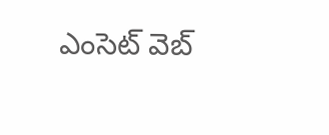ఎంసెట్ వెబ్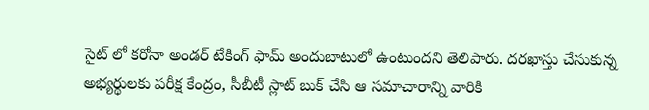సైట్ లో కరోనా అండర్ టేకింగ్ ఫామ్ అందుబాటులో ఉంటుందని తెలిపారు. దరఖాస్తు చేసుకున్న అభ్యర్థులకు పరీక్ష కేంద్రం, సీబీటీ స్లాట్ బుక్ చేసి ఆ సమాచారాన్ని వారికి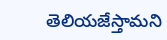తెలియజేస్తామని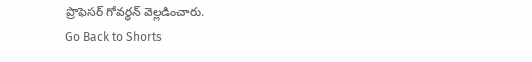ప్రొఫెసర్ గోవర్ధన్ వెల్లడించారు.
Go Back to Shorts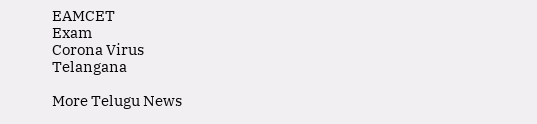EAMCET
Exam
Corona Virus
Telangana

More Telugu News